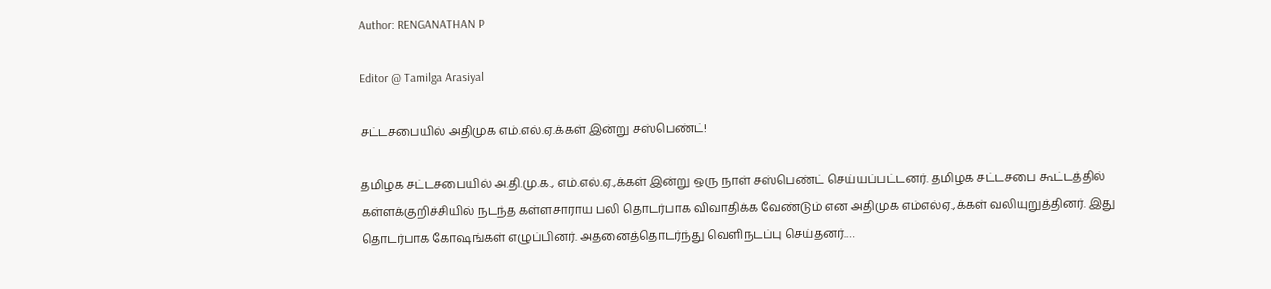Author: RENGANATHAN P

Editor @ Tamilga Arasiyal

சட்டசபையில் அதிமுக எம்.எல்.ஏ.க்கள் இன்று சஸ்பெண்ட்!

தமிழக சட்டசபையில் அ.தி.மு.க., எம்.எல்.ஏ.,க்கள் இன்று ஒரு நாள் சஸ்பெண்ட் செய்யப்பட்டனர். தமிழக சட்டசபை கூட்டத்தில் கள்ளக்குறிச்சியில் நடந்த கள்ளசாராய பலி தொடர்பாக விவாதிக்க வேண்டும் என அதிமுக எம்எல்ஏ.,க்கள் வலியுறுத்தினர். இது தொடர்பாக கோஷங்கள் எழுப்பினர். அதனைத்தொடர்ந்து வெளிநடப்பு செய்தனர்.…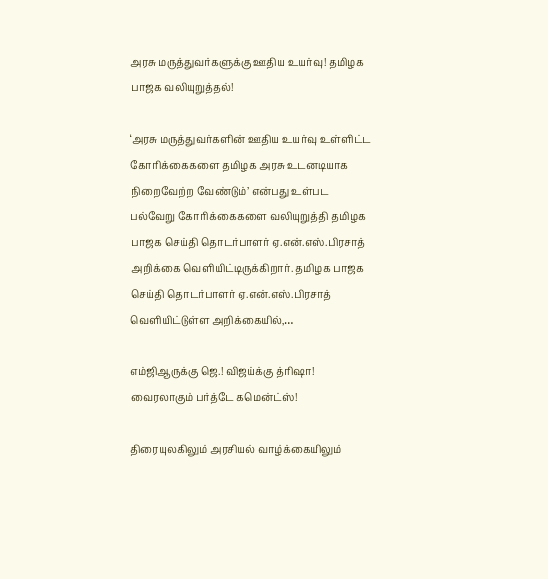அரசு மருத்துவர்களுக்கு ஊதிய உயர்வு! தமிழக பாஜக வலியுறுத்தல்!

‘அரசு மருத்துவர்களின் ஊதிய உயர்வு உள்ளிட்ட கோரிக்கைகளை தமிழக அரசு உடனடியாக நிறைவேற்ற வேண்டும்’ என்பது உள்பட பல்வேறு கோரிக்கைகளை வலியுறுத்தி தமிழக பாஜக செய்தி தொடர்பாளர் ஏ.என்.எஸ்.பிரசாத் அறிக்கை வெளியிட்டிருக்கிறார். தமிழக பாஜக செய்தி தொடர்பாளர் ஏ.என்.எஸ்.பிரசாத் வெளியிட்டுள்ள அறிக்கையில்,…

எம்ஜிஆருக்கு ஜெ.! விஜய்க்கு த்ரிஷா! வைரலாகும் பர்த்டே கமென்ட்ஸ்!

திரையுலகிலும் அரசியல் வாழ்க்கையிலும்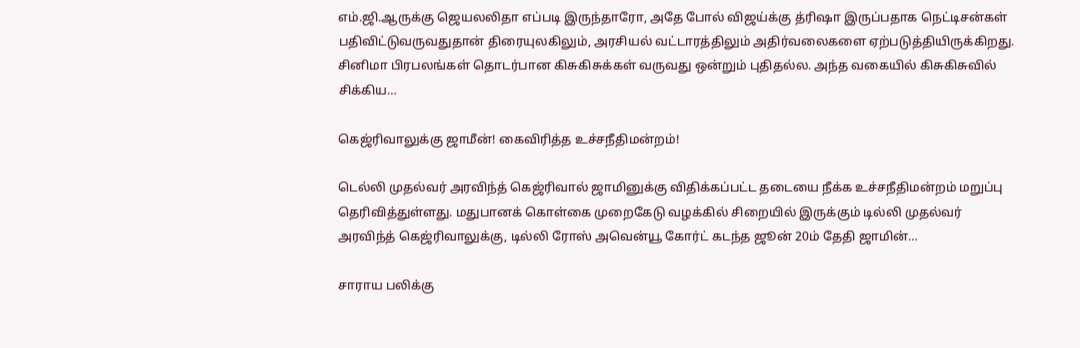எம்.ஜி.ஆருக்கு ஜெயலலிதா எப்படி இருந்தாரோ, அதே போல் விஜய்க்கு த்ரிஷா இருப்பதாக நெட்டிசன்கள் பதிவிட்டுவருவதுதான் திரையுலகிலும், அரசியல் வட்டாரத்திலும் அதிர்வலைகளை ஏற்படுத்தியிருக்கிறது. சினிமா பிரபலங்கள் தொடர்பான கிசுகிசுக்கள் வருவது ஒன்றும் புதிதல்ல. அந்த வகையில் கிசுகிசுவில் சிக்கிய…

கெஜ்ரிவாலுக்கு ஜாமீன்! கைவிரித்த உச்சநீதிமன்றம்!

டெல்லி முதல்வர் அரவிந்த் கெஜ்ரிவால் ஜாமினுக்கு விதிக்கப்பட்ட தடையை நீக்க உச்சநீதிமன்றம் மறுப்பு தெரிவித்துள்ளது. மதுபானக் கொள்கை முறைகேடு வழக்கில் சிறையில் இருக்கும் டில்லி முதல்வர் அரவிந்த் கெஜ்ரிவாலுக்கு, டில்லி ரோஸ் அவென்யூ கோர்ட் கடந்த ஜூன் 20ம் தேதி ஜாமின்…

சாராய பலிக்கு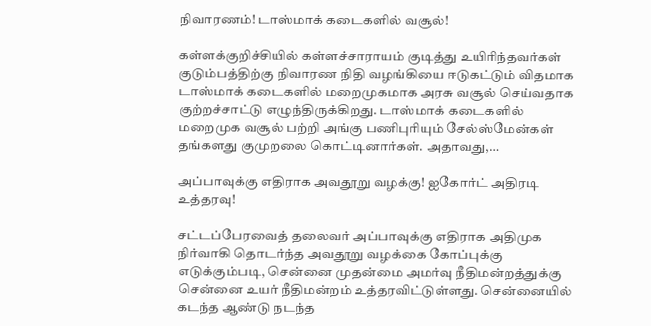நிவாரணம்! டாஸ்மாக் கடைகளில் வசூல்!

கள்ளக்குறிச்சியில் கள்ளச்சாராயம் குடித்து உயிரிந்தவர்கள் குடும்பத்திற்கு நிவாரண நிதி வழங்கியை ஈடுகட்டும் விதமாக டாஸ்மாக் கடைகளில் மறைமுகமாக அரசு வசூல் செய்வதாக குற்றச்சாட்டு எழுந்திருக்கிறது. டாஸ்மாக் கடைகளில் மறைமுக வசூல் பற்றி அங்கு பணிபுரியும் சேல்ஸ்மேன்கள் தங்களது குமுறலை கொட்டினார்கள். அதாவது,…

அப்பாவுக்கு எதிராக அவதூறு வழக்கு! ஐகோர்ட் அதிரடி உத்தரவு!

சட்டப்பேரவைத் தலைவர் அப்பாவுக்கு எதிராக அதிமுக நிர்வாகி தொடர்ந்த அவதூறு வழக்கை கோப்புக்கு எடுக்கும்படி, சென்னை முதன்மை அமர்வு நீதிமன்றத்துக்கு சென்னை உயர் நீதிமன்றம் உத்தரவிட்டுள்ளது. சென்னையில் கடந்த ஆண்டு நடந்த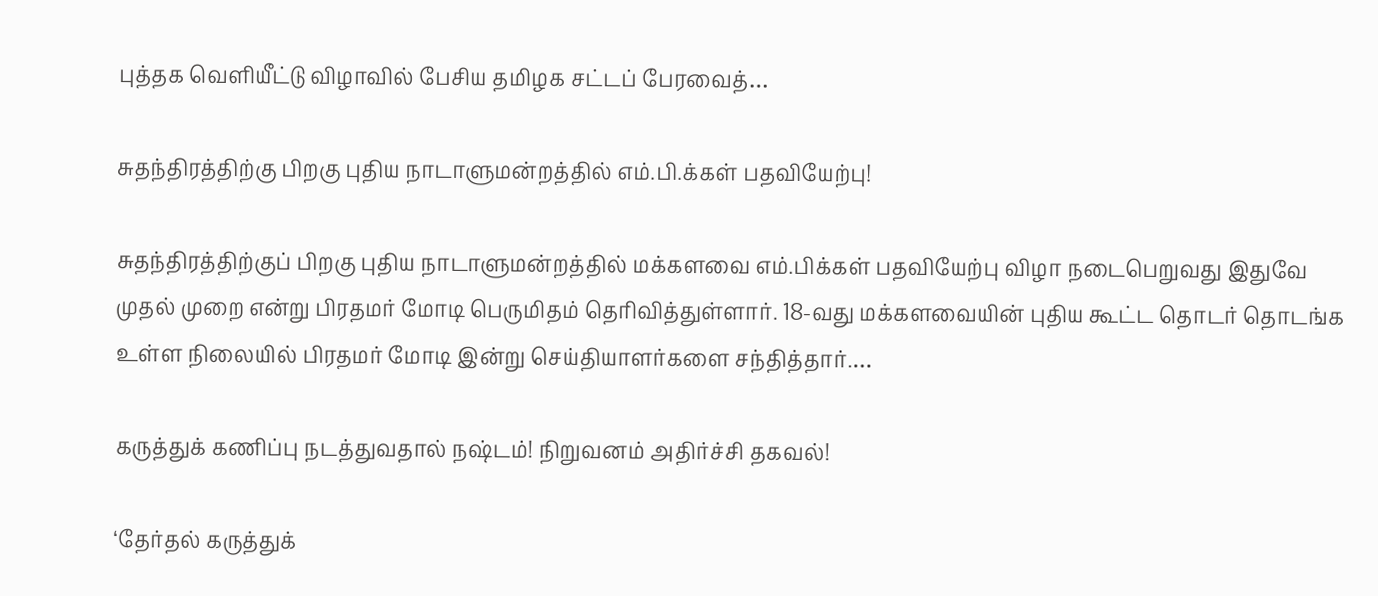புத்தக வெளியீட்டு விழாவில் பேசிய தமிழக சட்டப் பேரவைத்…

சுதந்திரத்திற்கு பிறகு புதிய நாடாளுமன்றத்தில் எம்.பி.க்கள் பதவியேற்பு!

சுதந்திரத்திற்குப் பிறகு புதிய நாடாளுமன்றத்தில் மக்களவை எம்.பிக்கள் பதவியேற்பு விழா நடைபெறுவது இதுவே முதல் முறை என்று பிரதமர் மோடி பெருமிதம் தெரிவித்துள்ளார். 18-வது மக்களவையின் புதிய கூட்ட தொடர் தொடங்க உள்ள நிலையில் பிரதமர் மோடி இன்று செய்தியாளர்களை சந்தித்தார்.…

கருத்துக் கணிப்பு நடத்துவதால் நஷ்டம்! நிறுவனம் அதிர்ச்சி தகவல்!

‘தேர்தல் கருத்துக்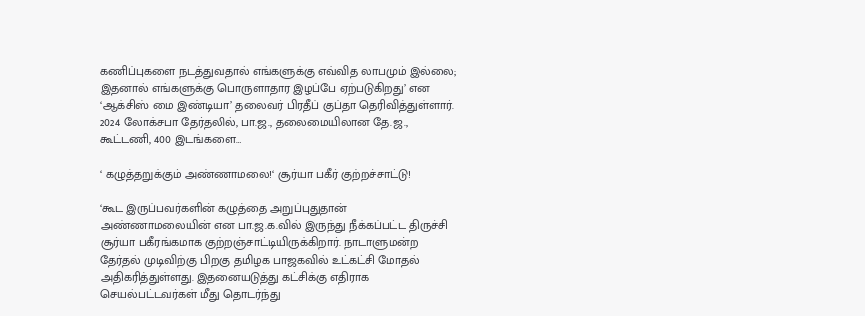கணிப்புகளை நடத்துவதால் எங்களுக்கு எவ்வித லாபமும் இல்லை; இதனால் எங்களுக்கு பொருளாதார இழப்பே ஏற்படுகிறது’ என ‘ஆக்சிஸ் மை இண்டியா’ தலைவர் பிரதீப் குப்தா தெரிவித்துள்ளார். 2024 லோக்சபா தேர்தலில், பா.ஜ., தலைமையிலான தே.ஜ., கூட்டணி, 400 இடங்களை…

‘ கழுத்தறுக்கும் அண்ணாமலை!‘ சூர்யா பகீர் குற்றச்சாட்டு!

‘கூட இருப்பவர்களின் கழுத்தை அறுப்புதுதான் அண்ணாமலையின் என பா.ஜ.க.வில் இருந்து நீக்கப்பட்ட திருச்சி சூர்யா பகீரங்கமாக குற்றஞ்சாட்டியிருக்கிறார். நாடாளுமன்ற தேர்தல் முடிவிற்கு பிறகு தமிழக பாஜகவில் உட்கட்சி மோதல் அதிகரித்துள்ளது. இதனையடுத்து கட்சிக்கு எதிராக செயல்பட்டவர்கள் மீது தொடர்ந்து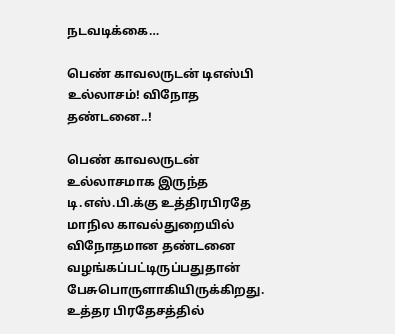நடவடிக்கை…

பெண் காவலருடன் டிஎஸ்பி உல்லாசம்! விநோத தண்டனை..!

பெண் காவலருடன் உல்லாசமாக இருந்த டி.எஸ்.பி.க்கு உத்திரபிரதே மாநில காவல்துறையில் விநோதமான தண்டனை வழங்கப்பட்டிருப்பதுதான் பேசுபொருளாகியிருக்கிறது. உத்தர பிரதேசத்தில்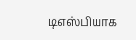டிஎஸ்பியாக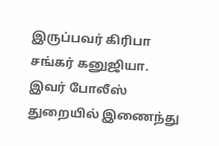இருப்பவர் கிரிபா சங்கர் கனுஜியா. இவர் போலீஸ் துறையில் இணைந்து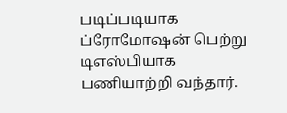படிப்படியாக ப்ரோமோஷன் பெற்று டிஎஸ்பியாக பணியாற்றி வந்தார்.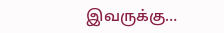இவருக்கு…